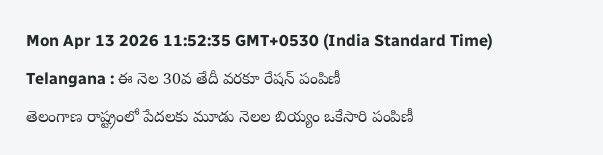Mon Apr 13 2026 11:52:35 GMT+0530 (India Standard Time)
Telangana : ఈ నెల 30వ తేదీ వరకూ రేషన్ పంపిణీ
తెలంగాణ రాష్ట్రంలో పేదలకు మూడు నెలల బియ్యం ఒకేసారి పంపిణీ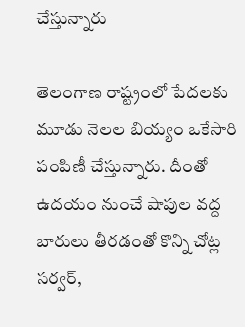చేస్తున్నారు

తెలంగాణ రాష్ట్రంలో పేదలకు మూడు నెలల బియ్యం ఒకేసారి పంపిణీ చేస్తున్నారు. దీంతో ఉదయం నుంచే షాపుల వద్ద బారులు తీరడంతో కొన్ని చోట్ల సర్వర్,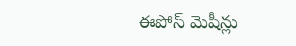ఈపోస్ మెషీన్లు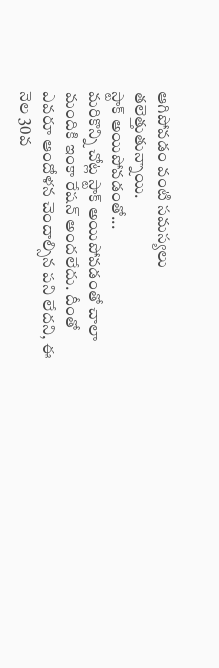ఆగిపోవడం వంటి సమస్యలు తలెత్తుతున్నాయి.
స్టాక్ అయిపోవడంతో...
మరికొన్ని చోట్ల స్టాక్ అయిపోవడంతో చాలా మందికి ఇంకా రేషన్ అందలేదు. దీంతో ఎవరూ ఆందోళన చెందాల్సిన పని లేదని, ఈ నెల 30వ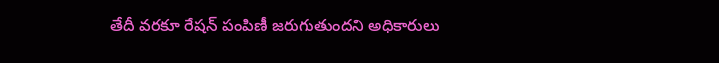తేదీ వరకూ రేషన్ పంపిణీ జరుగుతుందని అధికారులు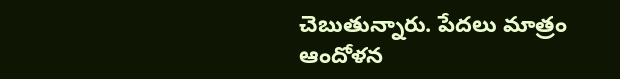చెబుతున్నారు. పేదలు మాత్రం ఆందోళన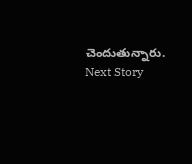చెందుతున్నారు.
Next Story